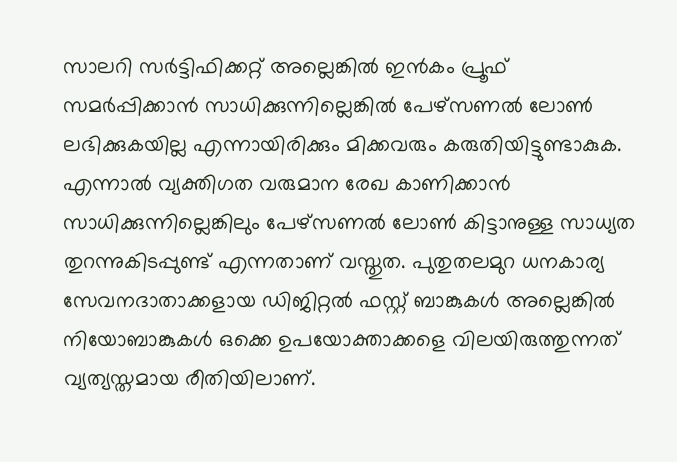സാലറി സർട്ടിഫിക്കറ്റ് അല്ലെങ്കിൽ ഇൻകം പ്രൂഫ് സമർപ്പിക്കാൻ സാധിക്കുന്നില്ലെങ്കിൽ പേഴ്സണൽ ലോൺ ലഭിക്കുകയില്ല എന്നായിരിക്കും മിക്കവരും കരുതിയിട്ടുണ്ടാകുക. എന്നാൽ വ്യക്തിഗത വരുമാന രേഖ കാണിക്കാൻ സാധിക്കുന്നില്ലെങ്കിലും പേഴ്സണൽ ലോൺ കിട്ടാനുള്ള സാധ്യത തുറന്നുകിടപ്പുണ്ട് എന്നതാണ് വസ്തുത. പുതുതലമുറ ധനകാര്യ സേവനദാതാക്കളായ ഡിജിറ്റൽ ഫസ്റ്റ് ബാങ്കുകൾ അല്ലെങ്കിൽ നിയോബാങ്കുകൾ ഒക്കെ ഉപയോക്താക്കളെ വിലയിരുത്തുന്നത് വ്യത്യസ്തമായ രീതിയിലാണ്.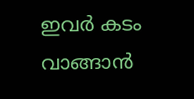ഇവർ കടം വാങ്ങാൻ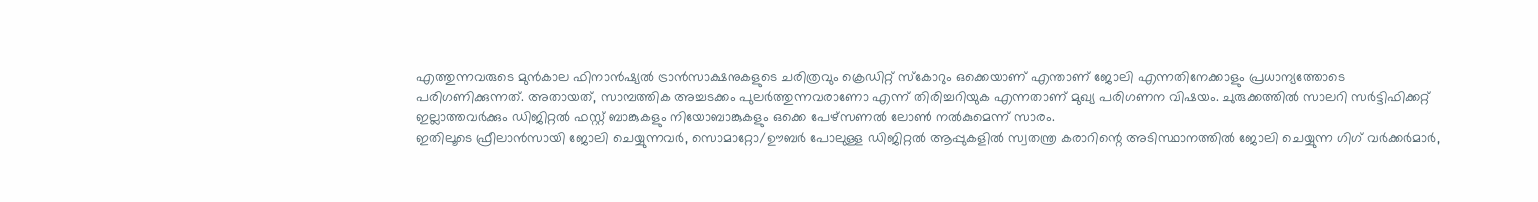എത്തുന്നവരുടെ മുൻകാല ഫിനാൻഷ്യൽ ട്രാൻസാക്ഷനുകളുടെ ചരിത്രവും ക്രെഡിറ്റ് സ്കോറും ഒക്കെയാണ് എന്താണ് ജോലി എന്നതിനേക്കാളും പ്രധാന്യത്തോടെ പരിഗണിക്കുന്നത്. അതായത്, സാമ്പത്തിക അച്ചടക്കം പുലർത്തുന്നവരാണോ എന്ന് തിരിച്ചറിയുക എന്നതാണ് മുഖ്യ പരിഗണന വിഷയം. ചുരുക്കത്തിൽ സാലറി സർട്ടിഫിക്കറ്റ് ഇല്ലാത്തവർക്കും ഡിജിറ്റൽ ഫസ്റ്റ് ബാങ്കുകളും നിയോബാങ്കുകളും ഒക്കെ പേഴ്സണൽ ലോൺ നൽകുമെന്ന് സാരം.
ഇതിലൂടെ ഫ്രീലാൻസായി ജോലി ചെയ്യുന്നവർ, സൊമാറ്റോ/ഊബർ പോലുള്ള ഡിജിറ്റൽ ആപ്പുകളിൽ സ്വതന്ത്ര കരാറിന്റെ അടിസ്ഥാനത്തിൽ ജോലി ചെയ്യുന്ന ഗിഗ് വർക്കർമാർ,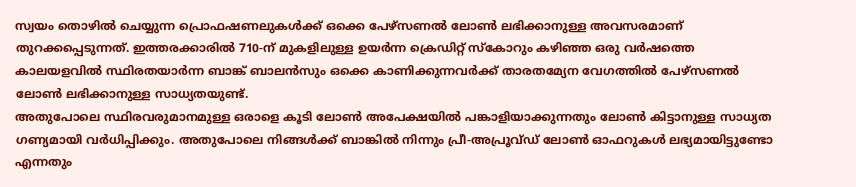സ്വയം തൊഴിൽ ചെയ്യുന്ന പ്രൊഫഷണലുകൾക്ക് ഒക്കെ പേഴ്സണൽ ലോൺ ലഭിക്കാനുള്ള അവസരമാണ് തുറക്കപ്പെടുന്നത്. ഇത്തരക്കാരിൽ 710-ന് മുകളിലുള്ള ഉയർന്ന ക്രെഡിറ്റ് സ്കോറും കഴിഞ്ഞ ഒരു വർഷത്തെ കാലയളവിൽ സ്ഥിരതയാർന്ന ബാങ്ക് ബാലൻസും ഒക്കെ കാണിക്കുന്നവർക്ക് താരതമ്യേന വേഗത്തിൽ പേഴ്സണൽ ലോൺ ലഭിക്കാനുള്ള സാധ്യതയുണ്ട്.
അതുപോലെ സ്ഥിരവരുമാനമുള്ള ഒരാളെ കൂടി ലോൺ അപേക്ഷയിൽ പങ്കാളിയാക്കുന്നതും ലോൺ കിട്ടാനുള്ള സാധ്യത ഗണ്യമായി വർധിപ്പിക്കും. അതുപോലെ നിങ്ങൾക്ക് ബാങ്കിൽ നിന്നും പ്രീ-അപ്രൂവ്ഡ് ലോൺ ഓഫറുകൾ ലഭ്യമായിട്ടുണ്ടോ എന്നതും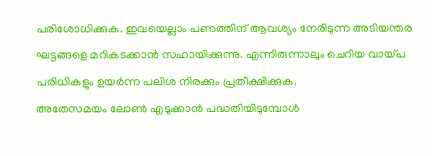പരിശോധിക്കുക. ഇവയെല്ലാം പണത്തിന് ആവശ്യം നേരിടുന്ന അടിയന്തര ഘട്ടങ്ങളെ മറികടക്കാൻ സഹായിക്കുന്നു. എന്നിരുന്നാലും ചെറിയ വായ്പ പരിധികളും ഉയർന്ന പലിശ നിരക്കും പ്രതീക്ഷിക്കുക.
അതേസമയം ലോൺ എടുക്കാൻ പദ്ധതിയിടുമ്പോൾ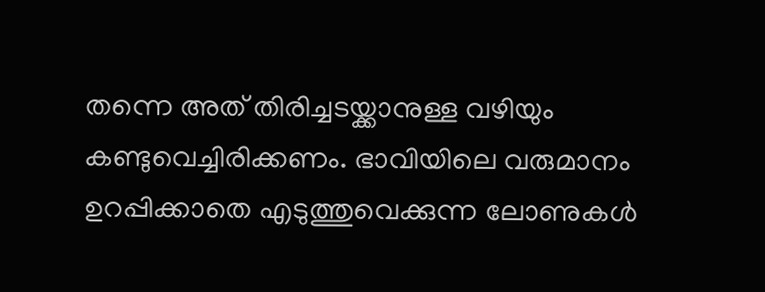തന്നെ അത് തിരിച്ചടയ്ക്കാനുള്ള വഴിയും കണ്ടുവെച്ചിരിക്കണം. ഭാവിയിലെ വരുമാനം ഉറപ്പിക്കാതെ എടുത്തുവെക്കുന്ന ലോണുകൾ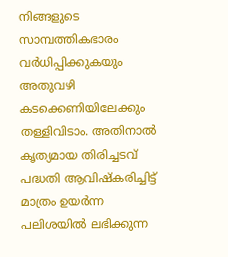നിങ്ങളുടെ സാമ്പത്തികഭാരം വർധിപ്പിക്കുകയും അതുവഴി കടക്കെണിയിലേക്കും തള്ളിവിടാം. അതിനാൽ കൃത്യമായ തിരിച്ചടവ് പദ്ധതി ആവിഷ്കരിച്ചിട്ട് മാത്രം ഉയർന്ന പലിശയിൽ ലഭിക്കുന്ന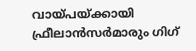വായ്പയ്ക്കായി ഫ്രീലാൻസർമാരും ഗിഗ്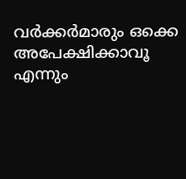വർക്കർമാരും ഒക്കെ അപേക്ഷിക്കാവൂ എന്നും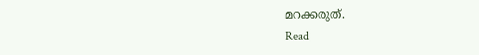മറക്കരുത്.
Read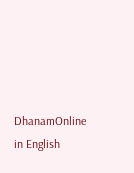DhanamOnline in English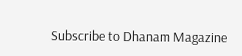Subscribe to Dhanam Magazine